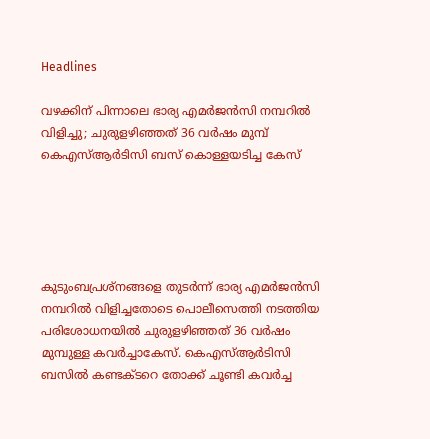Headlines

വഴക്കിന് പിന്നാലെ ഭാര്യ എമർജൻസി നമ്പറിൽ വിളിച്ചു; ചുരുളഴിഞ്ഞത് 36 വർഷം മുമ്പ് കെഎസ്ആർടിസി ബസ് കൊള്ളയടിച്ച കേസ്





കുടുംബപ്രശ്നങ്ങളെ തുടർന്ന് ഭാര്യ എമർജൻസി നമ്പറിൽ വിളിച്ചതോടെ പൊലീസെത്തി നടത്തിയ പരിശോധനയിൽ ചുരുളഴിഞ്ഞത് 36 വർഷം മുമ്പുള്ള കവർച്ചാകേസ്. കെഎസ്ആർടിസി ബസിൽ കണ്ടക്ടറെ തോക്ക് ചൂണ്ടി കവർച്ച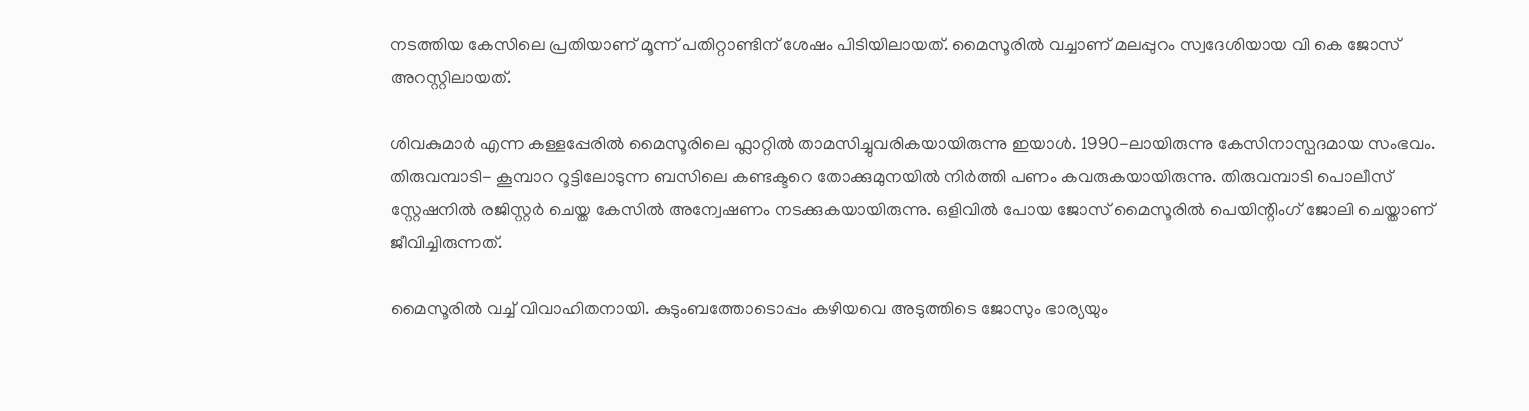നടത്തിയ കേസിലെ പ്രതിയാണ് മൂന്ന് പതിറ്റാണ്ടിന് ശേഷം പിടിയിലായത്. മൈസൂരിൽ വച്ചാണ് മലപ്പുറം സ്വദേശിയായ വി കെ ജോസ് അറസ്റ്റിലായത്.

ശിവകുമാർ എന്ന കള്ളപ്പേരിൽ മൈസൂരിലെ ഫ്ലാറ്റിൽ താമസിച്ചുവരികയായിരുന്നു ഇയാൾ. 1990-ലായിരുന്നു കേസിനാസ്പദമായ സംഭവം. തിരുവമ്പാടി- കൂമ്പാറ റൂട്ടിലോടുന്ന ബസിലെ കണ്ടക്ടറെ തോക്കുമുനയിൽ നിർത്തി പണം കവരുകയായിരുന്നു. തിരുവമ്പാടി പൊലീസ് സ്റ്റേഷനിൽ രജിസ്റ്റർ ചെയ്ത കേസിൽ അന്വേഷണം നടക്കുകയായിരുന്നു. ഒളിവിൽ പോയ ജോസ് മൈസൂരിൽ പെയിന്റിംഗ് ജോലി ചെയ്താണ് ജീവിച്ചിരുന്നത്.

മൈസൂരിൽ വച്ച് വിവാഹിതനായി. കുടുംബത്തോടൊപ്പം കഴിയവെ അടുത്തിടെ ജോസും ഭാര്യയും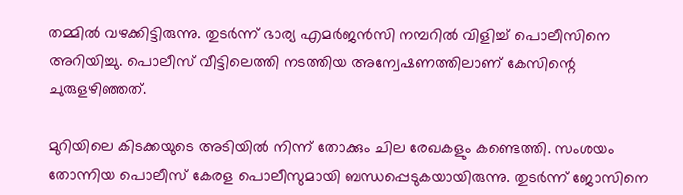തമ്മിൽ വഴക്കിട്ടിരുന്നു. തുടർന്ന് ഭാര്യ എമർജൻസി നമ്പറിൽ വിളിച്ച് പൊലീസിനെ അറിയിച്ചു. പൊലീസ് വീട്ടിലെത്തി നടത്തിയ അന്വേഷണത്തിലാണ് കേസിന്റെ ചുരുളഴിഞ്ഞത്.

മുറിയിലെ കിടക്കയുടെ അടിയിൽ നിന്ന് തോക്കും ചില രേഖകളും കണ്ടെത്തി. സംശയം തോന്നിയ പൊലീസ് കേരള പൊലീസുമായി ബന്ധപ്പെടുകയായിരുന്നു. തുടർന്ന് ജോസിനെ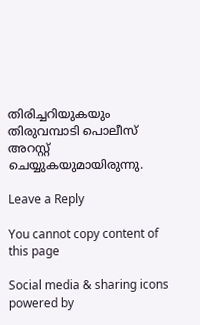തിരിച്ചറിയുകയും തിരുവമ്പാടി പൊലീസ് അറസ്റ്റ് ചെയ്യുകയുമായിരുന്നു.

Leave a Reply

You cannot copy content of this page

Social media & sharing icons powered by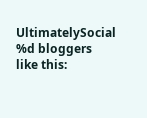UltimatelySocial
%d bloggers like this: